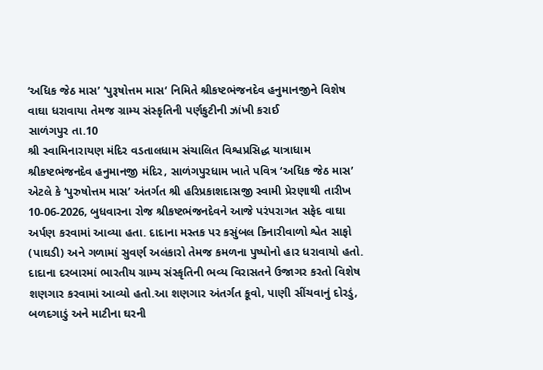‘અધિક જેઠ માસ’ ‘પુરૂષોત્તમ માસ‘ નિમિતે શ્રીકષ્ટભંજનદેવ હનુમાનજીને વિશેષ વાઘા ધરાવાયા તેમજ ગ્રામ્ય સંસ્કૃતિની પર્ણકુટીની ઝાંખી કરાઈ
સાળંગપુર તા.10
શ્રી સ્વામિનારાયણ મંદિર વડતાલધામ સંચાલિત વિશ્વપ્રસિદ્ધ યાત્રાધામ શ્રીકષ્ટભંજનદેવ હનુમાનજી મંદિર, સાળંગપુરધામ ખાતે પવિત્ર ‘અધિક જેઠ માસ’ એટલે કે ‘પુરુષોત્તમ માસ’ અંતર્ગત શ્રી હરિપ્રકાશદાસજી સ્વામી પ્રેરણાથી તારીખ 10-06-2026, બુધવારના રોજ શ્રીકષ્ટભંજનદેવને આજે પરંપરાગત સફેદ વાઘા અર્પણ કરવામાં આવ્યા હતા. દાદાના મસ્તક પર કસુંબલ કિનારીવાળો શ્વેત સાફો (પાઘડી) અને ગળામાં સુવર્ણ અલંકારો તેમજ કમળના પુષ્પોનો હાર ધરાવાયો હતો. દાદાના દરબારમાં ભારતીય ગ્રામ્ય સંસ્કૃતિની ભવ્ય વિરાસતને ઉજાગર કરતો વિશેષ શણગાર કરવામાં આવ્યો હતો.આ શણગાર અંતર્ગત કૂવો, પાણી સીંચવાનું દોરડું, બળદગાડું અને માટીના ઘરની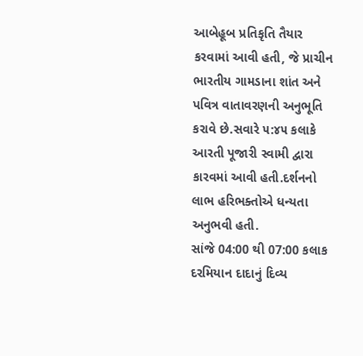આબેહૂબ પ્રતિકૃતિ તૈયાર કરવામાં આવી હતી, જે પ્રાચીન ભારતીય ગામડાના શાંત અને પવિત્ર વાતાવરણની અનુભૂતિ કરાવે છે.સવારે ૫:૪૫ કલાકે આરતી પૂજારી સ્વામી દ્વારા કારવમાં આવી હતી.દર્શનનો લાભ હરિભક્તોએ ધન્યતા અનુભવી હતી.
સાંજે 04:00 થી 07:00 કલાક દરમિયાન દાદાનું દિવ્ય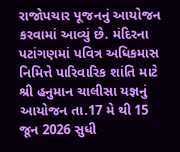રાજોપચાર પૂજનનું આયોજન કરવામાં આવ્યું છે. મંદિરના પટાંગણમાં પવિત્ર અધિકમાસ નિમિત્તે પારિવારિક શાંતિ માટે શ્રી હનુમાન ચાલીસા યજ્ઞનું આયોજન તા.17 મે થી 15 જૂન 2026 સુધી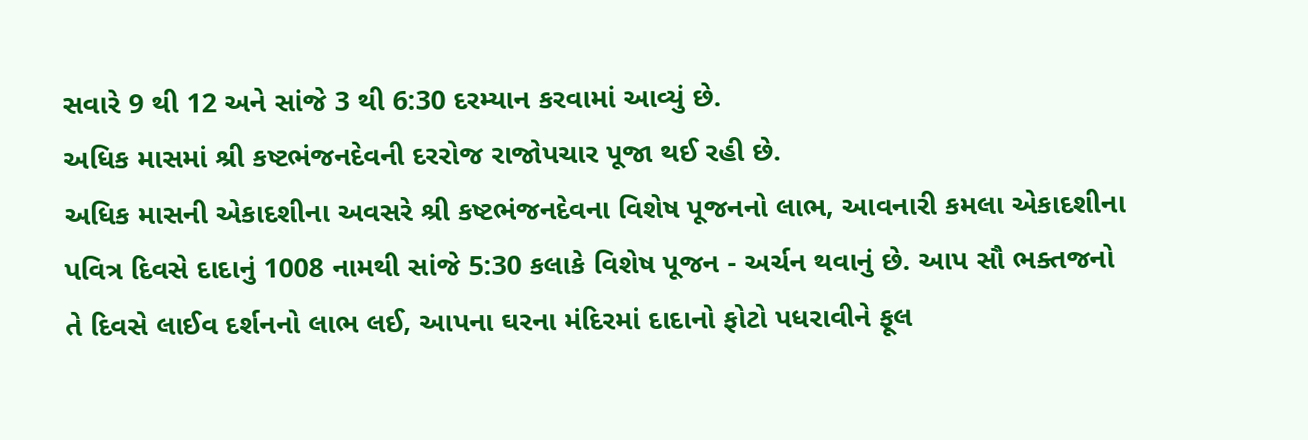સવારે 9 થી 12 અને સાંજે 3 થી 6:30 દરમ્યાન કરવામાં આવ્યું છે.
અધિક માસમાં શ્રી કષ્ટભંજનદેવની દરરોજ રાજોપચાર પૂજા થઈ રહી છે.
અધિક માસની એકાદશીના અવસરે શ્રી કષ્ટભંજનદેવના વિશેષ પૂજનનો લાભ, આવનારી કમલા એકાદશીના પવિત્ર દિવસે દાદાનું 1008 નામથી સાંજે 5:30 કલાકે વિશેષ પૂજન - અર્ચન થવાનું છે. આપ સૌ ભક્તજનો તે દિવસે લાઈવ દર્શનનો લાભ લઈ, આપના ઘરના મંદિરમાં દાદાનો ફોટો પધરાવીને ફૂલ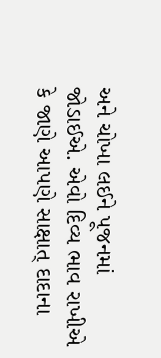અને ચોખા લઈને પૂજનમાં જોડાઈએ. એવો દિવ્ય ભાવ રાખીએ કે જાણે આપણે સાક્ષાત્ દાદાના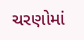ચરણોમાં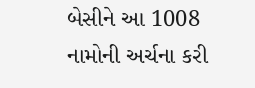બેસીને આ 1008 નામોની અર્ચના કરી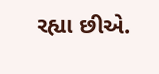રહ્યા છીએ.